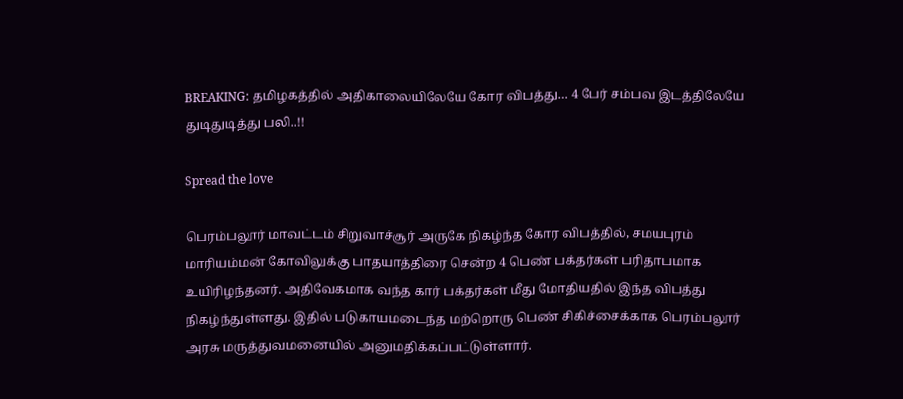BREAKING: தமிழகத்தில் அதிகாலையிலேயே கோர விபத்து… 4 பேர் சம்பவ இடத்திலேயே துடிதுடித்து பலி..!!

Spread the love

பெரம்பலூர் மாவட்டம் சிறுவாச்சூர் அருகே நிகழ்ந்த கோர விபத்தில், சமயபுரம் மாரியம்மன் கோவிலுக்கு பாதயாத்திரை சென்ற 4 பெண் பக்தர்கள் பரிதாபமாக உயிரிழந்தனர். அதிவேகமாக வந்த கார் பக்தர்கள் மீது மோதியதில் இந்த விபத்து நிகழ்ந்துள்ளது. இதில் படுகாயமடைந்த மற்றொரு பெண் சிகிச்சைக்காக பெரம்பலூர் அரசு மருத்துவமனையில் அனுமதிக்கப்பட்டுள்ளார்.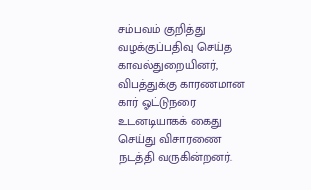சம்பவம் குறித்து வழக்குப்பதிவு செய்த காவல்துறையினர், விபத்துக்கு காரணமான கார் ஓட்டுநரை உடனடியாகக் கைது செய்து விசாரணை நடத்தி வருகின்றனர்.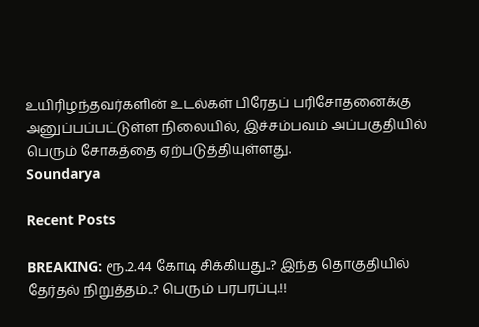உயிரிழந்தவர்களின் உடல்கள் பிரேதப் பரிசோதனைக்கு அனுப்பப்பட்டுள்ள நிலையில், இச்சம்பவம் அப்பகுதியில் பெரும் சோகத்தை ஏற்படுத்தியுள்ளது.
Soundarya

Recent Posts

BREAKING: ரூ.2.44 கோடி சிக்கியது..? இந்த தொகுதியில் தேர்தல் நிறுத்தம்..? பெரும் பரபரப்பு.!!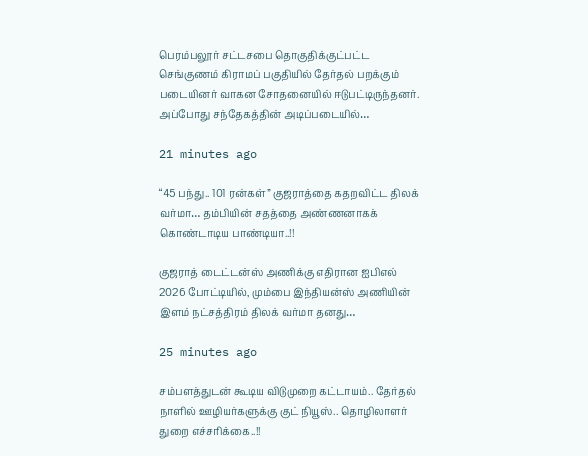பெரம்பலூர் சட்டசபை தொகுதிக்குட்பட்ட செங்குணம் கிராமப் பகுதியில் தேர்தல் பறக்கும் படையினர் வாகன சோதனையில் ஈடுபட்டிருந்தனர். அப்போது சந்தேகத்தின் அடிப்படையில்…

21 minutes ago

“45 பந்து.. 101 ரன்கள்” குஜராத்தை கதறவிட்ட திலக் வர்மா… தம்பியின் சதத்தை அண்ணனாகக் கொண்டாடிய பாண்டியா..!!

குஜராத் டைட்டன்ஸ் அணிக்கு எதிரான ஐபிஎல் 2026 போட்டியில், மும்பை இந்தியன்ஸ் அணியின் இளம் நட்சத்திரம் திலக் வர்மா தனது…

25 minutes ago

சம்பளத்துடன் கூடிய விடுமுறை கட்டாயம்.. தேர்தல் நாளில் ஊழியர்களுக்கு குட் நியூஸ்.. தொழிலாளர் துறை எச்சரிக்கை..!!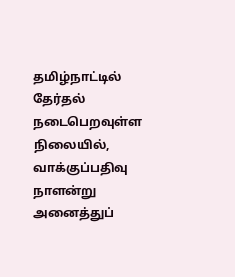தமிழ்நாட்டில் தேர்தல் நடைபெறவுள்ள நிலையில், வாக்குப்பதிவு நாளன்று அனைத்துப்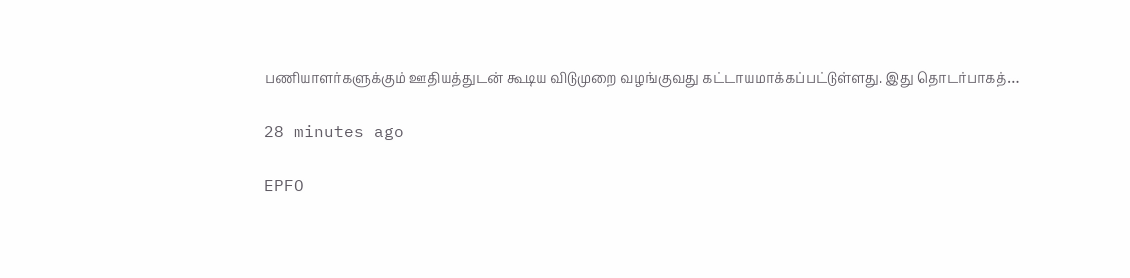பணியாளர்களுக்கும் ஊதியத்துடன் கூடிய விடுமுறை வழங்குவது கட்டாயமாக்கப்பட்டுள்ளது. இது தொடர்பாகத்…

28 minutes ago

EPFO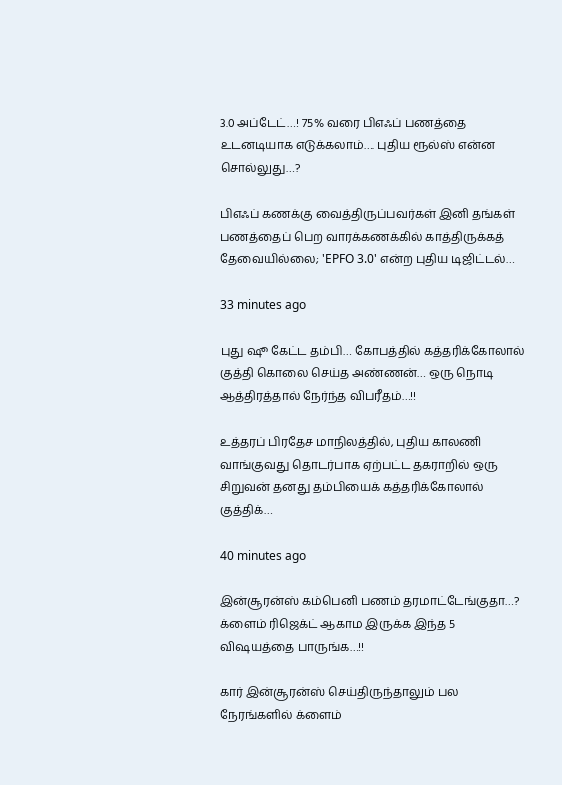3.0 அப்டேட்…! 75% வரை பிஎஃப் பணத்தை உடனடியாக எடுக்கலாம்…. புதிய ரூல்ஸ் என்ன சொல்லுது…?

பிஎஃப் கணக்கு வைத்திருப்பவர்கள் இனி தங்கள் பணத்தைப் பெற வாரக்கணக்கில் காத்திருக்கத் தேவையில்லை; 'EPFO 3.0' என்ற புதிய டிஜிட்டல்…

33 minutes ago

புது ஷூ கேட்ட தம்பி… கோபத்தில் கத்தரிக்கோலால் குத்தி கொலை செய்த அண்ணன்… ஒரு நொடி ஆத்திரத்தால் நேர்ந்த விபரீதம்…!!

உத்தரப் பிரதேச மாநிலத்தில், புதிய காலணி வாங்குவது தொடர்பாக ஏற்பட்ட தகராறில் ஒரு சிறுவன் தனது தம்பியைக் கத்தரிக்கோலால் குத்திக்…

40 minutes ago

இன்சூரன்ஸ் கம்பெனி பணம் தரமாட்டேங்குதா…? க்ளைம் ரிஜெக்ட் ஆகாம இருக்க இந்த 5 விஷயத்தை பாருங்க…!!

கார் இன்சூரன்ஸ் செய்திருந்தாலும் பல நேரங்களில் க்ளைம்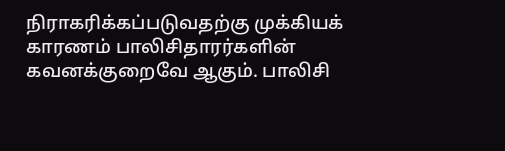நிராகரிக்கப்படுவதற்கு முக்கியக் காரணம் பாலிசிதாரர்களின் கவனக்குறைவே ஆகும். பாலிசி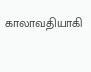காலாவதியாகி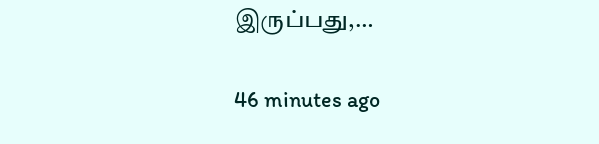இருப்பது,…

46 minutes ago